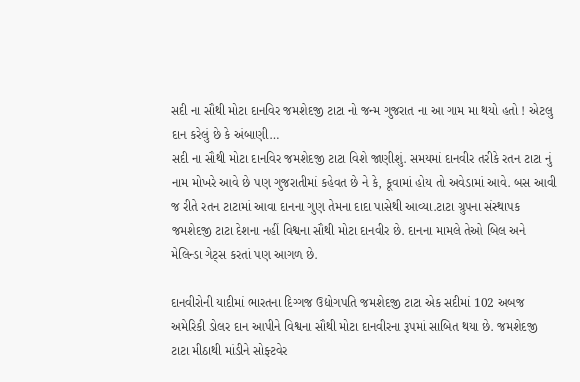સદી ના સૌથી મોટા દાનવિર જમશેદજી ટાટા નો જન્મ ગુજરાત ના આ ગામ મા થયો હતો ! એટલુ દાન કરેલું છે કે અંબાણી…
સદી ના સૌથી મોટા દાનવિર જમશેદજી ટાટા વિશે જાણીશું. સમયમાં દાનવીર તરીકે રતન ટાટા નું નામ મોખરે આવે છે પણ ગુજરાતીમાં કહેવત છે ને કે, કૂવામાં હોય તો અવેડામાં આવે. બસ આવી જ રીતે રતન ટાટામાં આવા દાનના ગુણ તેમના દાદા પાસેથી આવ્યા.ટાટા ગ્રુપના સંસ્થાપક જમશેદજી ટાટા દેશના નહીં વિશ્વના સૌથી મોટા દાનવીર છે. દાનના મામલે તેઓ બિલ અને મેલિન્ડા ગેટ્સ કરતાં પણ આગળ છે.

દાનવીરોની યાદીમાં ભારતના દિગ્ગજ ઉદ્યોગપતિ જમશેદજી ટાટા એક સદીમાં 102 અબજ અમેરિકી ડોલર દાન આપીને વિશ્વના સૌથી મોટા દાનવીરના રૂપમાં સાબિત થયા છે. જમશેદજી ટાટા મીઠાથી માંડીને સોફ્ટવેર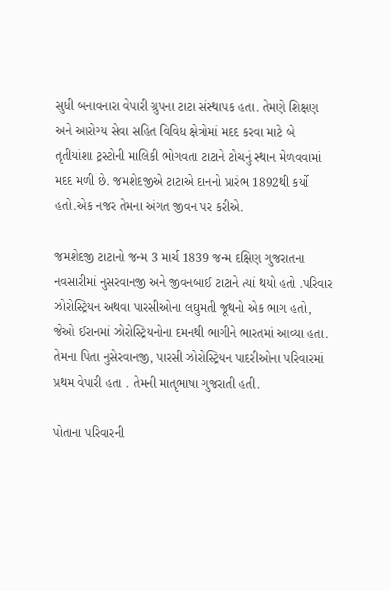સુધી બનાવનારા વેપારી ગ્રુપના ટાટા સંસ્થાપક હતા. તેમણે શિક્ષણ અને આરોગ્ય સેવા સહિત વિવિધ ક્ષેત્રોમાં મદદ કરવા માટે બે તૃતીયાંશા ટ્રસ્ટોની માલિકી ભોગવતા ટાટાને ટોચનું સ્થાન મેળવવામાં મદદ મળી છે. જમશેદજીએ ટાટાએ દાનનો પ્રારંભ 1892થી કર્યો હતો.એક નજર તેમના અંગત જીવન પર કરીએ.

જમશેદજી ટાટાનો જન્મ 3 માર્ચ 1839 જન્મ દક્ષિણ ગુજરાતના નવસારીમાં નુસરવાનજી અને જીવનબાઈ ટાટાને ત્યાં થયો હતો .પરિવાર ઝોરોસ્ટ્રિયન અથવા પારસીઓના લઘુમતી જૂથનો એક ભાગ હતો, જેઓ ઈરાનમાં ઝોરોસ્ટ્રિયનોના દમનથી ભાગીને ભારતમાં આવ્યા હતા. તેમના પિતા નુસેરવાનજી, પારસી ઝોરોસ્ટ્રિયન પાદરીઓના પરિવારમાં પ્રથમ વેપારી હતા . તેમની માતૃભાષા ગુજરાતી હતી.

પોતાના પરિવારની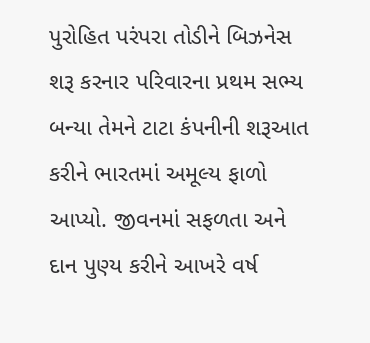પુરોહિત પરંપરા તોડીને બિઝનેસ શરૂ કરનાર પરિવારના પ્રથમ સભ્ય બન્યા તેમને ટાટા કંપનીની શરૂઆત કરીને ભારતમાં અમૂલ્ય ફાળો આપ્યો. જીવનમાં સફળતા અને દાન પુણ્ય કરીને આખરે વર્ષ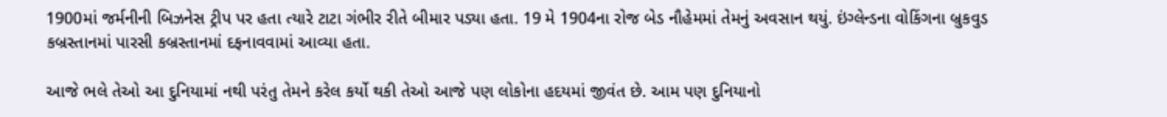1900માં જર્મનીની બિઝનેસ ટ્રીપ પર હતા ત્યારે ટાટા ગંભીર રીતે બીમાર પડ્યા હતા. 19 મે 1904ના રોજ બેડ નૌહેમમાં તેમનું અવસાન થયું. ઇંગ્લેન્ડના વોકિંગના બ્રુકવુડ કબ્રસ્તાનમાં પારસી કબ્રસ્તાનમાં દફનાવવામાં આવ્યા હતા.

આજે ભલે તેઓ આ દુનિયામાં નથી પરંતુ તેમને કરેલ કર્યો થકી તેઓ આજે પણ લોકોના હદયમાં જીવંત છે. આમ પણ દુનિયાનો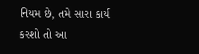નિયમ છે, તમે સારા કાર્ય કરશો તો આ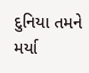દુનિયા તમને મર્યા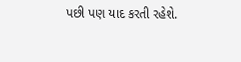પછી પણ યાદ કરતી રહેશે.